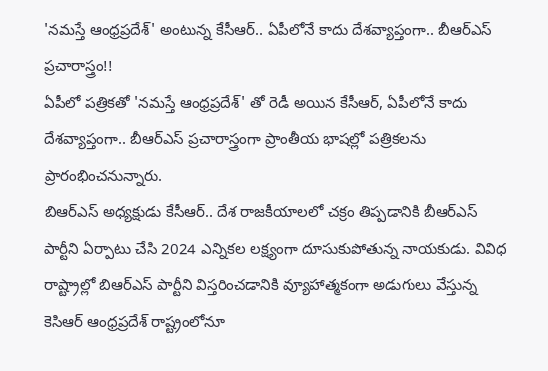'నమస్తే ఆంధ్రప్రదేశ్' అంటున్న కేసీఆర్.. ఏపీలోనే కాదు దేశవ్యాప్తంగా.. బీఆర్ఎస్ ప్రచారాస్త్రం!!
ఏపీలో పత్రికతో 'నమస్తే ఆంధ్రప్రదేశ్' తో రెడీ అయిన కేసీఆర్, ఏపీలోనే కాదు దేశవ్యాప్తంగా.. బీఆర్ఎస్ ప్రచారాస్త్రంగా ప్రాంతీయ భాషల్లో పత్రికలను ప్రారంభించనున్నారు.
బిఆర్ఎస్ అధ్యక్షుడు కేసీఆర్.. దేశ రాజకీయాలలో చక్రం తిప్పడానికి బీఆర్ఎస్ పార్టీని ఏర్పాటు చేసి 2024 ఎన్నికల లక్ష్యంగా దూసుకుపోతున్న నాయకుడు. వివిధ రాష్ట్రాల్లో బిఆర్ఎస్ పార్టీని విస్తరించడానికి వ్యూహాత్మకంగా అడుగులు వేస్తున్న కెసిఆర్ ఆంధ్రప్రదేశ్ రాష్ట్రంలోనూ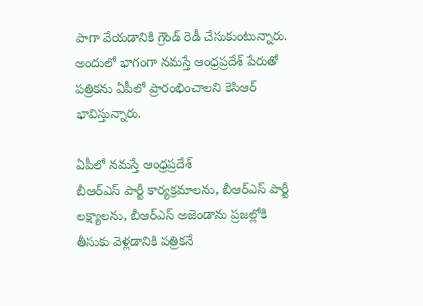పాగా వేయడానికి గ్రౌండ్ రెడీ చేసుకుంటున్నారు. అందులో భాగంగా నమస్తే ఆంధ్రప్రదేశ్ పేరుతో పత్రికను ఏపీలో ప్రారంభించాలని కెసిఆర్ భావిస్తున్నారు.

ఏపీలో నమస్తే ఆంధ్రప్రదేశ్
బీఆర్ఎస్ పార్టీ కార్యక్రమాలను, బీఆర్ఎస్ పార్టీ లక్ష్యాలను, బీఆర్ఎస్ అజెండాను ప్రజల్లోకి తీసుకు వెళ్లడానికి పత్రికనే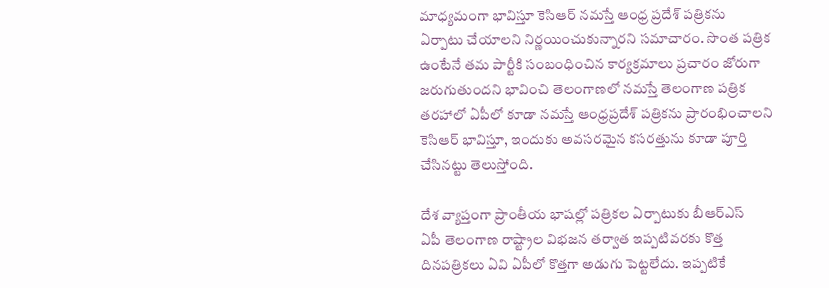మాధ్యమంగా భావిస్తూ కెసిఆర్ నమస్తే ఆంధ్ర ప్రదేశ్ పత్రికను ఏర్పాటు చేయాలని నిర్ణయించుకున్నారని సమాచారం. సొంత పత్రిక ఉంటేనే తమ పార్టీకి సంబంధించిన కార్యక్రమాలు ప్రచారం జోరుగా జరుగుతుందని భావించి తెలంగాణలో నమస్తే తెలంగాణ పత్రిక తరహాలో ఏపీలో కూడా నమస్తే ఆంధ్రప్రదేశ్ పత్రికను ప్రారంభించాలని కెసిఆర్ భావిస్తూ, ఇందుకు అవసరమైన కసరత్తును కూడా పూర్తి చేసినట్టు తెలుస్తోంది.

దేశ వ్యాప్తంగా ప్రాంతీయ భాషల్లో పత్రికల ఏర్పాటుకు బీఆర్ఎస్
ఏపీ తెలంగాణ రాష్ట్రాల విభజన తర్వాత ఇప్పటివరకు కొత్త దినపత్రికలు ఏవి ఏపీలో కొత్తగా అడుగు పెట్టలేదు. ఇప్పటికే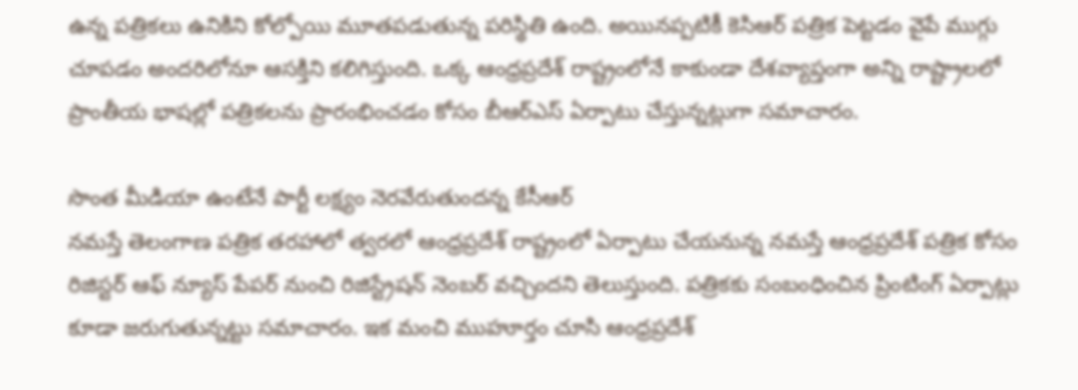ఉన్న పత్రికలు ఉనికిని కోల్పోయి మూతపడుతున్న పరిస్థితి ఉంది. అయినప్పటికీ కెసిఆర్ పత్రిక పెట్టడం వైపే ముగ్గు చూపడం అందరిలోనూ ఆసక్తిని కలిగిస్తుంది. ఒక్క ఆంధ్రప్రదేశ్ రాష్ట్రంలోనే కాకుండా దేశవ్యాప్తంగా అన్ని రాష్ట్రాలలో ప్రాంతీయ భాషల్లో పత్రికలను ప్రారంభించడం కోసం బీఆర్ఎస్ ఏర్పాటు చేస్తున్నట్లుగా సమాచారం.

సొంత మీడియా ఉంటేనే పార్టీ లక్ష్యం నెరవేరుతుందన్న కేసీఆర్
నమస్తే తెలంగాణ పత్రిక తరహాలో త్వరలో ఆంధ్రప్రదేశ్ రాష్ట్రంలో ఏర్పాటు చేయనున్న నమస్తే ఆంధ్రప్రదేశ్ పత్రిక కోసం రిజిస్టర్ ఆఫ్ న్యూస్ పేపర్ నుంచి రిజిస్ట్రేషన్ నెంబర్ వచ్చిందని తెలుస్తుంది. పత్రికకు సంబంధించిన ప్రింటింగ్ ఏర్పాట్లు కూడా జరుగుతున్నట్టు సమాచారం. ఇక మంచి ముహూర్తం చూసి ఆంధ్రప్రదేశ్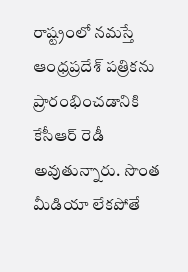రాష్ట్రంలో నమస్తే ఆంధ్రప్రదేశ్ పత్రికను ప్రారంభించడానికి కేసీఆర్ రెడీ అవుతున్నారు. సొంత మీడియా లేకపోతే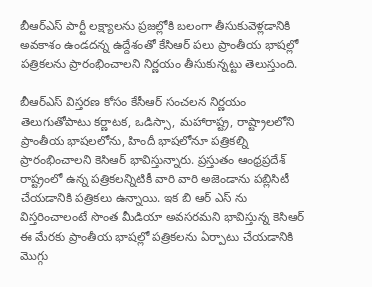బీఆర్ఎస్ పార్టీ లక్ష్యాలను ప్రజల్లోకి బలంగా తీసుకువెళ్లడానికి అవకాశం ఉండదన్న ఉద్దేశంతో కేసిఆర్ పలు ప్రాంతీయ భాషల్లో పత్రికలను ప్రారంభించాలని నిర్ణయం తీసుకున్నట్టు తెలుస్తుంది.

బీఆర్ఎస్ విస్తరణ కోసం కేసీఆర్ సంచలన నిర్ణయం
తెలుగుతోపాటు కర్ణాటక, ఒడిస్సా, మహారాష్ట్ర, రాష్ట్రాలలోని ప్రాంతీయ భాషలలోను, హిందీ భాషలోనూ పత్రికల్ని ప్రారంభించాలని కెసిఆర్ భావిస్తున్నారు. ప్రస్తుతం ఆంధ్రప్రదేశ్ రాష్ట్రంలో ఉన్న పత్రికలన్నిటికీ వారి వారి అజెండాను పబ్లిసిటీ చేయడానికి పత్రికలు ఉన్నాయి. ఇక బి ఆర్ ఎస్ ను విస్తరించాలంటే సొంత మీడియా అవసరమని భావిస్తున్న కెసిఆర్ ఈ మేరకు ప్రాంతీయ భాషల్లో పత్రికలను ఏర్పాటు చేయడానికి మొగ్గు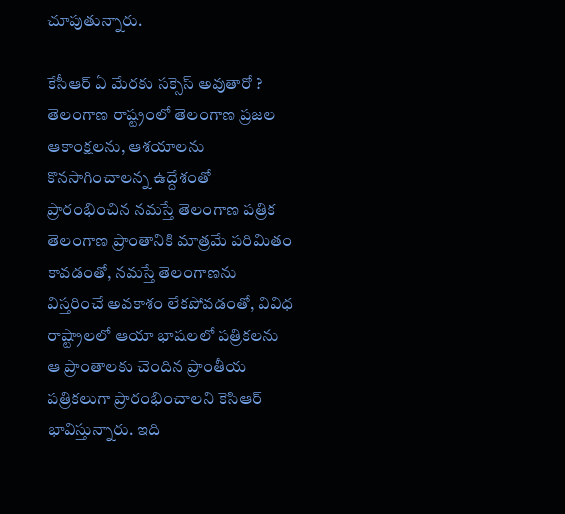చూపుతున్నారు.

కేసీఆర్ ఏ మేరకు సక్సెస్ అవుతారో ?
తెలంగాణ రాష్ట్రంలో తెలంగాణ ప్రజల ఆకాంక్షలను, ఆశయాలను కొనసాగించాలన్న ఉద్దేశంతో ప్రారంభించిన నమస్తే తెలంగాణ పత్రిక తెలంగాణ ప్రాంతానికి మాత్రమే పరిమితం కావడంతో, నమస్తే తెలంగాణను విస్తరించే అవకాశం లేకపోవడంతో, వివిధ రాష్ట్రాలలో ఆయా భాషలలో పత్రికలను ఆ ప్రాంతాలకు చెందిన ప్రాంతీయ పత్రికలుగా ప్రారంభించాలని కెసిఆర్ భావిస్తున్నారు. ఇది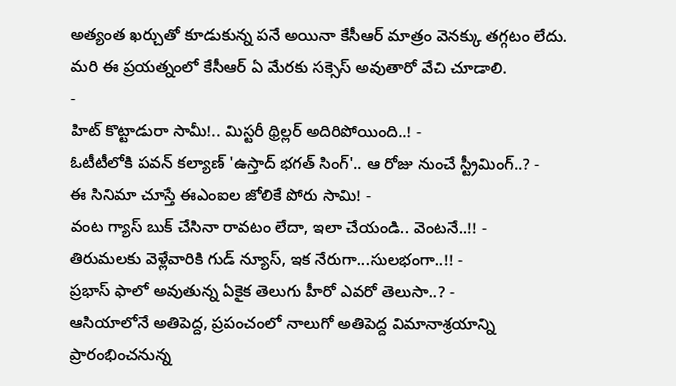అత్యంత ఖర్చుతో కూడుకున్న పనే అయినా కేసీఆర్ మాత్రం వెనక్కు తగ్గటం లేదు. మరి ఈ ప్రయత్నంలో కేసీఆర్ ఏ మేరకు సక్సెస్ అవుతారో వేచి చూడాలి.
-
హిట్ కొట్టాడురా సామీ!.. మిస్టరీ థ్రిల్లర్ అదిరిపోయింది..! -
ఓటీటీలోకి పవన్ కల్యాణ్ 'ఉస్తాద్ భగత్ సింగ్'.. ఆ రోజు నుంచే స్ట్రీమింగ్..? -
ఈ సినిమా చూస్తే ఈఎంఐల జోలికే పోరు సామి! -
వంట గ్యాస్ బుక్ చేసినా రావటం లేదా, ఇలా చేయండి.. వెంటనే..!! -
తిరుమలకు వెళ్లేవారికి గుడ్ న్యూస్, ఇక నేరుగా...సులభంగా..!! -
ప్రభాస్ ఫాలో అవుతున్న ఏకైక తెలుగు హీరో ఎవరో తెలుసా..? -
ఆసియాలోనే అతిపెద్ద, ప్రపంచంలో నాలుగో అతిపెద్ద విమానాశ్రయాన్ని ప్రారంభించనున్న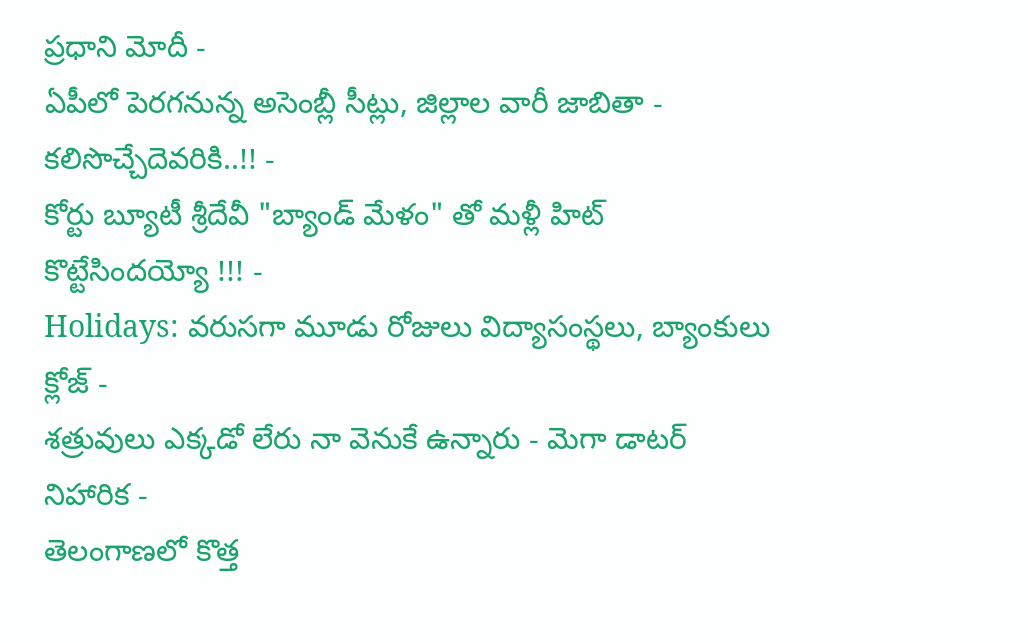ప్రధాని మోదీ -
ఏపీలో పెరగనున్న అసెంబ్లీ సీట్లు, జిల్లాల వారీ జాబితా - కలిసొచ్చేదెవరికి..!! -
కోర్టు బ్యూటీ శ్రీదేవీ "బ్యాండ్ మేళం" తో మళ్లీ హిట్ కొట్టేసిందయ్యో !!! -
Holidays: వరుసగా మూడు రోజులు విద్యాసంస్థలు, బ్యాంకులు క్లోజ్ -
శత్రువులు ఎక్కడో లేరు నా వెనుకే ఉన్నారు - మెగా డాటర్ నిహారిక -
తెలంగాణలో కొత్త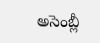అసెంబ్లీ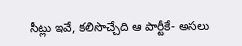సీట్లు ఇవే, కలిసొచ్చేది ఆ పార్టీకే- అసలు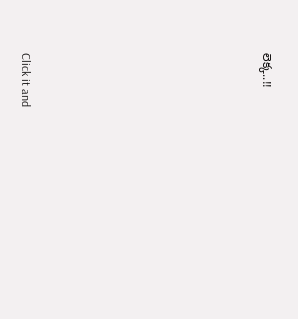లెక్క..!!












Click it and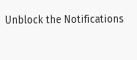Unblock the Notifications